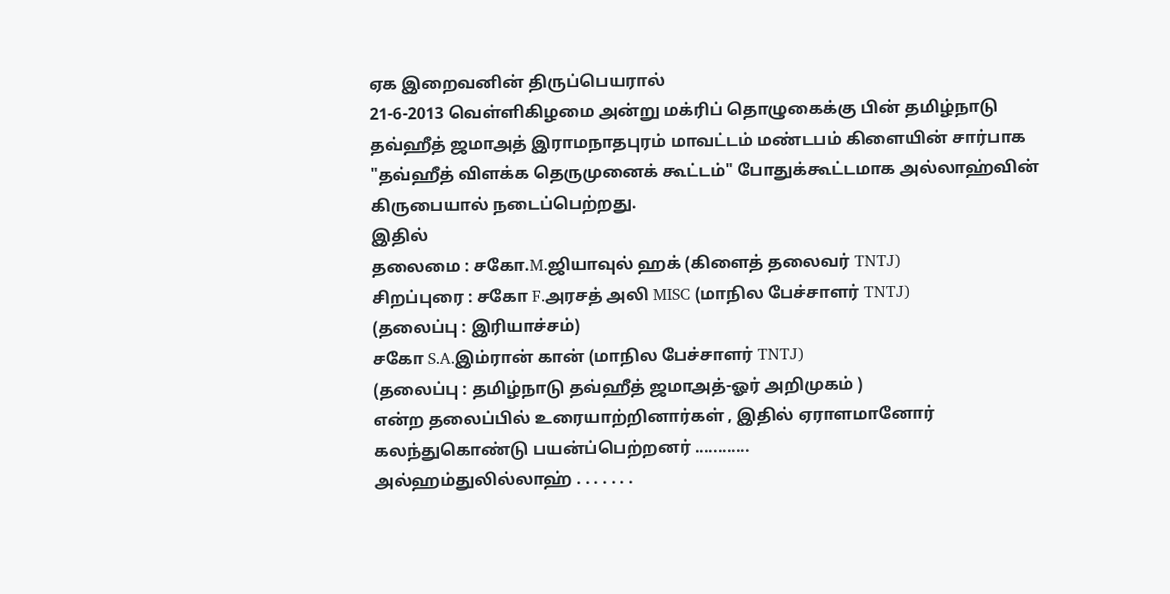ஏக இறைவனின் திருப்பெயரால்
21-6-2013 வெள்ளிகிழமை அன்று மக்ரிப் தொழுகைக்கு பின் தமிழ்நாடு தவ்ஹீத் ஜமாஅத் இராமநாதபுரம் மாவட்டம் மண்டபம் கிளையின் சார்பாக "தவ்ஹீத் விளக்க தெருமுனைக் கூட்டம்" போதுக்கூட்டமாக அல்லாஹ்வின் கிருபையால் நடைப்பெற்றது.
இதில்
தலைமை : சகோ.M.ஜியாவுல் ஹக் (கிளைத் தலைவர் TNTJ)
சிறப்புரை : சகோ F.அரசத் அலி MISC (மாநில பேச்சாளர் TNTJ)
(தலைப்பு : இரியாச்சம்)
சகோ S.A.இம்ரான் கான் (மாநில பேச்சாளர் TNTJ)
(தலைப்பு : தமிழ்நாடு தவ்ஹீத் ஜமாஅத்-ஓர் அறிமுகம் )
என்ற தலைப்பில் உரையாற்றினார்கள் , இதில் ஏராளமானோர் கலந்துகொண்டு பயன்ப்பெற்றனர் ............
அல்ஹம்துலில்லாஹ் . . . . . . .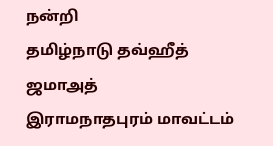நன்றி
தமிழ்நாடு தவ்ஹீத் ஜமாஅத்
இராமநாதபுரம் மாவட்டம்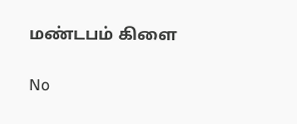மண்டபம் கிளை

No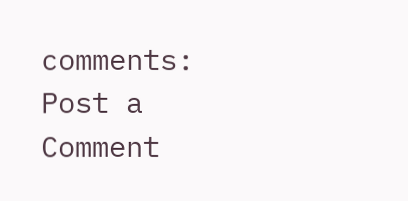comments:
Post a Comment